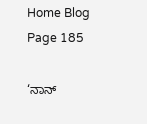Home Blog Page 185

‘ನಾನ್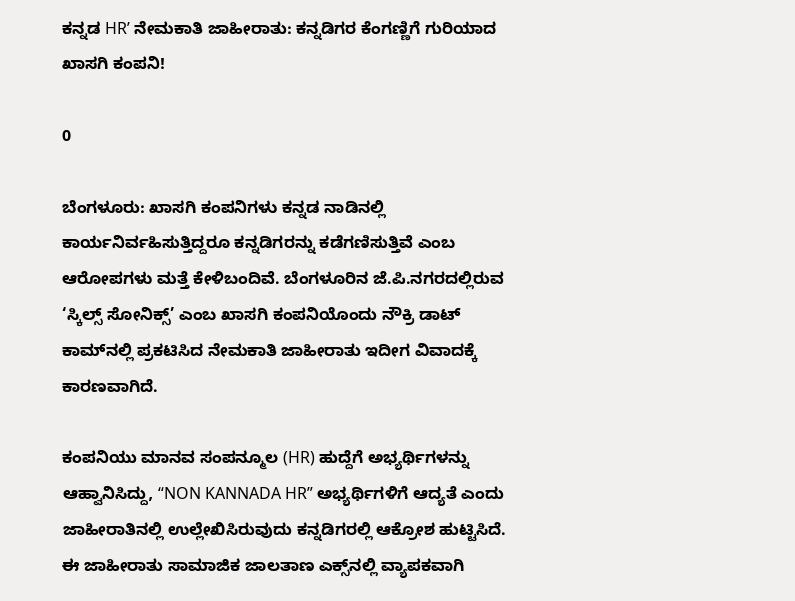ಕನ್ನಡ HR’ ನೇಮಕಾತಿ ಜಾಹೀರಾತು: ಕನ್ನಡಿಗರ ಕೆಂಗಣ್ಣಿಗೆ ಗುರಿಯಾದ ಖಾಸಗಿ ಕಂಪನಿ!

0

ಬೆಂಗಳೂರು: ಖಾಸಗಿ ಕಂಪನಿಗಳು ಕನ್ನಡ ನಾಡಿನಲ್ಲಿ ಕಾರ್ಯನಿರ್ವಹಿಸುತ್ತಿದ್ದರೂ ಕನ್ನಡಿಗರನ್ನು ಕಡೆಗಣಿಸುತ್ತಿವೆ ಎಂಬ ಆರೋಪಗಳು ಮತ್ತೆ ಕೇಳಿಬಂದಿವೆ. ಬೆಂಗಳೂರಿನ ಜೆ.ಪಿ.ನಗರದಲ್ಲಿರುವ ‘ಸ್ಕಿಲ್ಸ್ ಸೋನಿಕ್ಸ್’ ಎಂಬ ಖಾಸಗಿ ಕಂಪನಿಯೊಂದು ನೌಕ್ರಿ ಡಾಟ್ ಕಾಮ್‌ನಲ್ಲಿ ಪ್ರಕಟಿಸಿದ ನೇಮಕಾತಿ ಜಾಹೀರಾತು ಇದೀಗ ವಿವಾದಕ್ಕೆ ಕಾರಣವಾಗಿದೆ.

ಕಂಪನಿಯು ಮಾನವ ಸಂಪನ್ಮೂಲ (HR) ಹುದ್ದೆಗೆ ಅಭ್ಯರ್ಥಿಗಳನ್ನು ಆಹ್ವಾನಿಸಿದ್ದು, “NON KANNADA HR” ಅಭ್ಯರ್ಥಿಗಳಿಗೆ ಆದ್ಯತೆ ಎಂದು ಜಾಹೀರಾತಿನಲ್ಲಿ ಉಲ್ಲೇಖಿಸಿರುವುದು ಕನ್ನಡಿಗರಲ್ಲಿ ಆಕ್ರೋಶ ಹುಟ್ಟಿಸಿದೆ. ಈ ಜಾಹೀರಾತು ಸಾಮಾಜಿಕ ಜಾಲತಾಣ ಎಕ್ಸ್‌ನಲ್ಲಿ ವ್ಯಾಪಕವಾಗಿ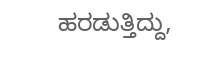ಹರಡುತ್ತಿದ್ದು,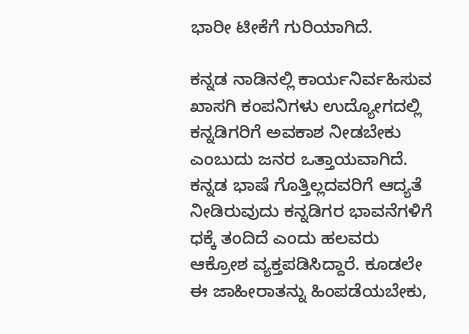ಭಾರೀ ಟೀಕೆಗೆ ಗುರಿಯಾಗಿದೆ.

ಕನ್ನಡ ನಾಡಿನಲ್ಲಿ ಕಾರ್ಯನಿರ್ವಹಿಸುವ ಖಾಸಗಿ ಕಂಪನಿಗಳು ಉದ್ಯೋಗದಲ್ಲಿ ಕನ್ನಡಿಗರಿಗೆ ಅವಕಾಶ ನೀಡಬೇಕು ಎಂಬುದು ಜನರ ಒತ್ತಾಯವಾಗಿದೆ. ಕನ್ನಡ ಭಾಷೆ ಗೊತ್ತಿಲ್ಲದವರಿಗೆ ಆದ್ಯತೆ ನೀಡಿರುವುದು ಕನ್ನಡಿಗರ ಭಾವನೆಗಳಿಗೆ ಧಕ್ಕೆ ತಂದಿದೆ ಎಂದು ಹಲವರು ಆಕ್ರೋಶ ವ್ಯಕ್ತಪಡಿಸಿದ್ದಾರೆ. ಕೂಡಲೇ ಈ ಜಾಹೀರಾತನ್ನು ಹಿಂಪಡೆಯಬೇಕು,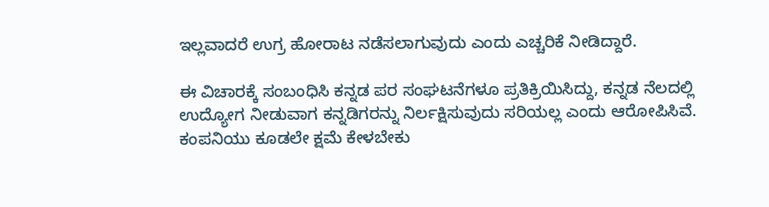ಇಲ್ಲವಾದರೆ ಉಗ್ರ ಹೋರಾಟ ನಡೆಸಲಾಗುವುದು ಎಂದು ಎಚ್ಚರಿಕೆ ನೀಡಿದ್ದಾರೆ.

ಈ ವಿಚಾರಕ್ಕೆ ಸಂಬಂಧಿಸಿ ಕನ್ನಡ ಪರ ಸಂಘಟನೆಗಳೂ ಪ್ರತಿಕ್ರಿಯಿಸಿದ್ದು, ಕನ್ನಡ ನೆಲದಲ್ಲಿ ಉದ್ಯೋಗ ನೀಡುವಾಗ ಕನ್ನಡಿಗರನ್ನು ನಿರ್ಲಕ್ಷಿಸುವುದು ಸರಿಯಲ್ಲ ಎಂದು ಆರೋಪಿಸಿವೆ. ಕಂಪನಿಯು ಕೂಡಲೇ ಕ್ಷಮೆ ಕೇಳಬೇಕು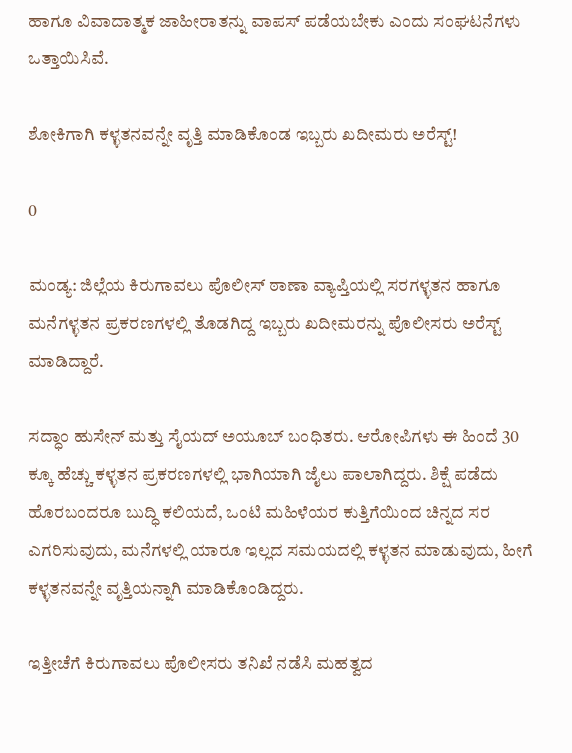ಹಾಗೂ ವಿವಾದಾತ್ಮಕ ಜಾಹೀರಾತನ್ನು ವಾಪಸ್ ಪಡೆಯಬೇಕು ಎಂದು ಸಂಘಟನೆಗಳು ಒತ್ತಾಯಿಸಿವೆ.

ಶೋಕಿಗಾಗಿ ಕಳ್ಳತನವನ್ನೇ ವೃತ್ತಿ ಮಾಡಿಕೊಂಡ ಇಬ್ಬರು ಖದೀಮರು ಅರೆಸ್ಟ್!

0

ಮಂಡ್ಯ: ಜಿಲ್ಲೆಯ ಕಿರುಗಾವಲು ಪೊಲೀಸ್ ಠಾಣಾ ವ್ಯಾಪ್ತಿಯಲ್ಲಿ ಸರಗಳ್ಳತನ ಹಾಗೂ ಮನೆಗಳ್ಳತನ ಪ್ರಕರಣಗಳಲ್ಲಿ ತೊಡಗಿದ್ದ ಇಬ್ಬರು ಖದೀಮರನ್ನು ಪೊಲೀಸರು ಅರೆಸ್ಟ್ ಮಾಡಿದ್ದಾರೆ.

ಸದ್ಧಾಂ ಹುಸೇನ್ ಮತ್ತು ಸೈಯದ್ ಅಯೂಬ್ ಬಂಧಿತರು. ಆರೋಪಿಗಳು ಈ ಹಿಂದೆ 30 ಕ್ಕೂ ಹೆಚ್ಚು ಕಳ್ಳತನ ಪ್ರಕರಣಗಳಲ್ಲಿ ಭಾಗಿಯಾಗಿ ಜೈಲು ಪಾಲಾಗಿದ್ದರು. ಶಿಕ್ಷೆ ಪಡೆದು ಹೊರಬಂದರೂ ಬುದ್ಧಿ ಕಲಿಯದೆ, ಒಂಟಿ ಮಹಿಳೆಯರ ಕುತ್ತಿಗೆಯಿಂದ ಚಿನ್ನದ ಸರ ಎಗರಿಸುವುದು, ಮನೆಗಳಲ್ಲಿ ಯಾರೂ ಇಲ್ಲದ ಸಮಯದಲ್ಲಿ ಕಳ್ಳತನ ಮಾಡುವುದು, ಹೀಗೆ ಕಳ್ಳತನವನ್ನೇ ವೃತ್ತಿಯನ್ನಾಗಿ ಮಾಡಿಕೊಂಡಿದ್ದರು.

ಇತ್ತೀಚೆಗೆ ಕಿರುಗಾವಲು ಪೊಲೀಸರು ತನಿಖೆ ನಡೆಸಿ ಮಹತ್ವದ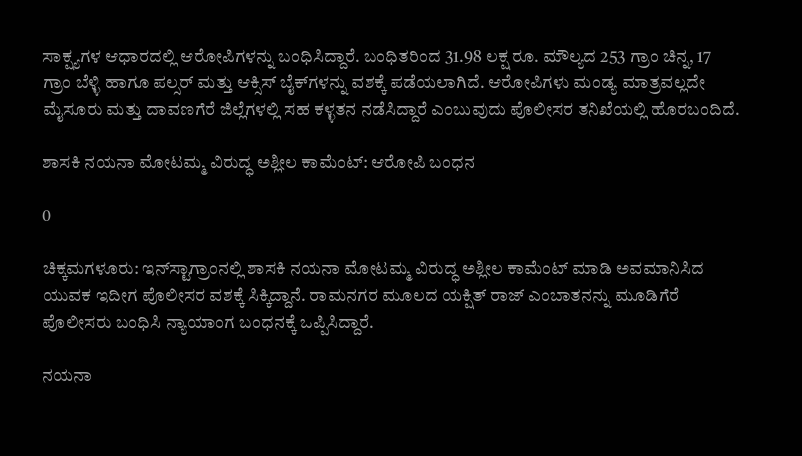ಸಾಕ್ಷ್ಯಗಳ ಆಧಾರದಲ್ಲಿ ಆರೋಪಿಗಳನ್ನು ಬಂಧಿಸಿದ್ದಾರೆ. ಬಂಧಿತರಿಂದ 31.98 ಲಕ್ಷ ರೂ. ಮೌಲ್ಯದ 253 ಗ್ರಾಂ ಚಿನ್ನ, 17 ಗ್ರಾಂ ಬೆಳ್ಳಿ ಹಾಗೂ ಪಲ್ಸರ್ ಮತ್ತು ಆಕ್ಸಿಸ್ ಬೈಕ್‌ಗಳನ್ನು ವಶಕ್ಕೆ ಪಡೆಯಲಾಗಿದೆ. ಆರೋಪಿಗಳು ಮಂಡ್ಯ ಮಾತ್ರವಲ್ಲದೇ ಮೈಸೂರು ಮತ್ತು ದಾವಣಗೆರೆ ಜಿಲ್ಲೆಗಳಲ್ಲಿ ಸಹ ಕಳ್ಳತನ ನಡೆಸಿದ್ದಾರೆ ಎಂಬುವುದು ಪೊಲೀಸರ ತನಿಖೆಯಲ್ಲಿ ಹೊರಬಂದಿದೆ.

ಶಾಸಕಿ ನಯನಾ ಮೋಟಮ್ಮ ವಿರುದ್ಧ ಅಶ್ಲೀಲ ಕಾಮೆಂಟ್: ಆರೋಪಿ ಬಂಧನ

0

ಚಿಕ್ಕಮಗಳೂರು: ಇನ್‌ಸ್ಟಾಗ್ರಾಂನಲ್ಲಿ ಶಾಸಕಿ ನಯನಾ ಮೋಟಮ್ಮ ವಿರುದ್ಧ ಅಶ್ಲೀಲ ಕಾಮೆಂಟ್ ಮಾಡಿ ಅವಮಾನಿಸಿದ ಯುವಕ ಇದೀಗ ಪೊಲೀಸರ ವಶಕ್ಕೆ ಸಿಕ್ಕಿದ್ದಾನೆ. ರಾಮನಗರ ಮೂಲದ ಯಕ್ಷಿತ್ ರಾಜ್ ಎಂಬಾತನನ್ನು ಮೂಡಿಗೆರೆ ಪೊಲೀಸರು ಬಂಧಿಸಿ ನ್ಯಾಯಾಂಗ ಬಂಧನಕ್ಕೆ ಒಪ್ಪಿಸಿದ್ದಾರೆ.

ನಯನಾ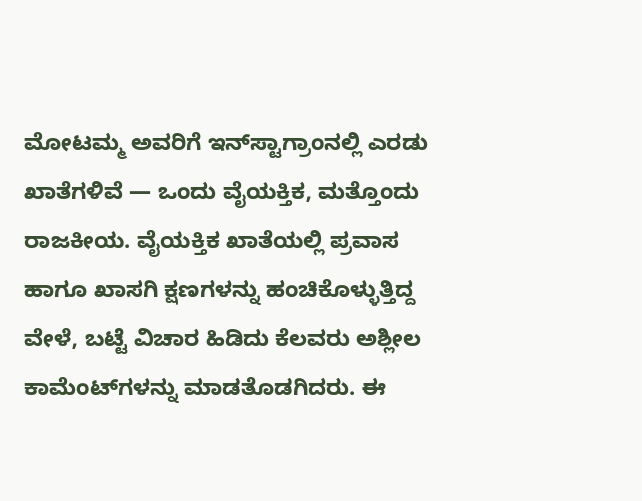ಮೋಟಮ್ಮ ಅವರಿಗೆ ಇನ್‌ಸ್ಟಾಗ್ರಾಂನಲ್ಲಿ ಎರಡು ಖಾತೆಗಳಿವೆ — ಒಂದು ವೈಯಕ್ತಿಕ, ಮತ್ತೊಂದು ರಾಜಕೀಯ. ವೈಯಕ್ತಿಕ ಖಾತೆಯಲ್ಲಿ ಪ್ರವಾಸ ಹಾಗೂ ಖಾಸಗಿ ಕ್ಷಣಗಳನ್ನು ಹಂಚಿಕೊಳ್ಳುತ್ತಿದ್ದ ವೇಳೆ, ಬಟ್ಟೆ ವಿಚಾರ ಹಿಡಿದು ಕೆಲವರು ಅಶ್ಲೀಲ ಕಾಮೆಂಟ್‌ಗಳನ್ನು ಮಾಡತೊಡಗಿದರು. ಈ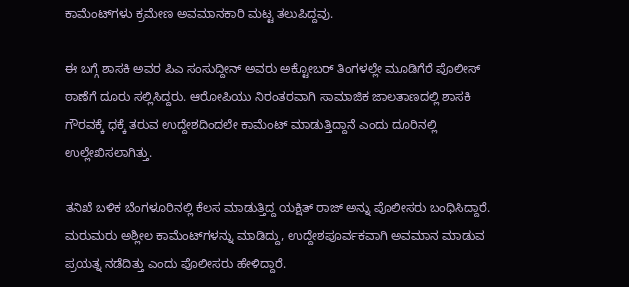ಕಾಮೆಂಟ್‌ಗಳು ಕ್ರಮೇಣ ಅವಮಾನಕಾರಿ ಮಟ್ಟ ತಲುಪಿದ್ದವು.

ಈ ಬಗ್ಗೆ ಶಾಸಕಿ ಅವರ ಪಿಎ ಸಂಸುದ್ದೀನ್ ಅವರು ಅಕ್ಟೋಬರ್ ತಿಂಗಳಲ್ಲೇ ಮೂಡಿಗೆರೆ ಪೊಲೀಸ್ ಠಾಣೆಗೆ ದೂರು ಸಲ್ಲಿಸಿದ್ದರು. ಆರೋಪಿಯು ನಿರಂತರವಾಗಿ ಸಾಮಾಜಿಕ ಜಾಲತಾಣದಲ್ಲಿ ಶಾಸಕಿ ಗೌರವಕ್ಕೆ ಧಕ್ಕೆ ತರುವ ಉದ್ದೇಶದಿಂದಲೇ ಕಾಮೆಂಟ್ ಮಾಡುತ್ತಿದ್ದಾನೆ ಎಂದು ದೂರಿನಲ್ಲಿ ಉಲ್ಲೇಖಿಸಲಾಗಿತ್ತು.

ತನಿಖೆ ಬಳಿಕ ಬೆಂಗಳೂರಿನಲ್ಲಿ ಕೆಲಸ ಮಾಡುತ್ತಿದ್ದ ಯಕ್ಷಿತ್ ರಾಜ್ ಅನ್ನು ಪೊಲೀಸರು ಬಂಧಿಸಿದ್ದಾರೆ. ಮರುಮರು ಅಶ್ಲೀಲ ಕಾಮೆಂಟ್‌ಗಳನ್ನು ಮಾಡಿದ್ದು, ಉದ್ದೇಶಪೂರ್ವಕವಾಗಿ ಅವಮಾನ ಮಾಡುವ ಪ್ರಯತ್ನ ನಡೆದಿತ್ತು ಎಂದು ಪೊಲೀಸರು ಹೇಳಿದ್ದಾರೆ.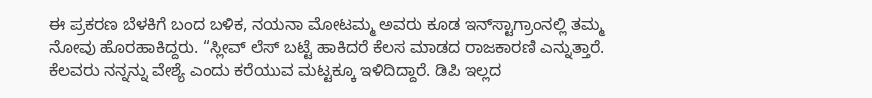ಈ ಪ್ರಕರಣ ಬೆಳಕಿಗೆ ಬಂದ ಬಳಿಕ, ನಯನಾ ಮೋಟಮ್ಮ ಅವರು ಕೂಡ ಇನ್‌ಸ್ಟಾಗ್ರಾಂನಲ್ಲಿ ತಮ್ಮ ನೋವು ಹೊರಹಾಕಿದ್ದರು. “ಸ್ಲೀವ್ ಲೆಸ್ ಬಟ್ಟೆ ಹಾಕಿದರೆ ಕೆಲಸ ಮಾಡದ ರಾಜಕಾರಣಿ ಎನ್ನುತ್ತಾರೆ. ಕೆಲವರು ನನ್ನನ್ನು ವೇಶ್ಯೆ ಎಂದು ಕರೆಯುವ ಮಟ್ಟಕ್ಕೂ ಇಳಿದಿದ್ದಾರೆ. ಡಿಪಿ ಇಲ್ಲದ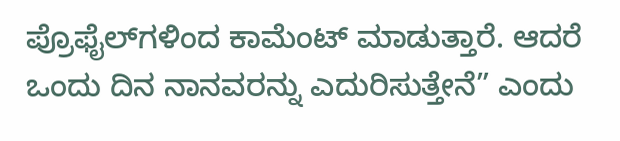ಪ್ರೊಫೈಲ್‌ಗಳಿಂದ ಕಾಮೆಂಟ್ ಮಾಡುತ್ತಾರೆ. ಆದರೆ ಒಂದು ದಿನ ನಾನವರನ್ನು ಎದುರಿಸುತ್ತೇನೆ” ಎಂದು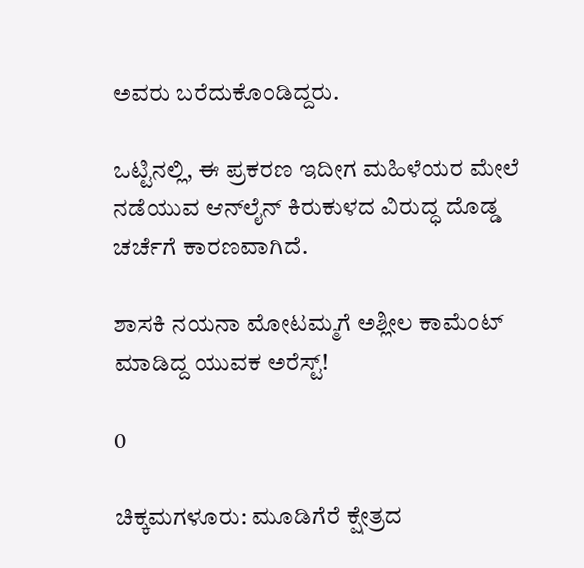ಅವರು ಬರೆದುಕೊಂಡಿದ್ದರು.

ಒಟ್ಟಿನಲ್ಲಿ, ಈ ಪ್ರಕರಣ ಇದೀಗ ಮಹಿಳೆಯರ ಮೇಲೆ ನಡೆಯುವ ಆನ್‌ಲೈನ್ ಕಿರುಕುಳದ ವಿರುದ್ಧ ದೊಡ್ಡ ಚರ್ಚೆಗೆ ಕಾರಣವಾಗಿದೆ.

ಶಾಸಕಿ ನಯನಾ ಮೋಟಮ್ಮಗೆ ಅಶ್ಲೀಲ ಕಾಮೆಂಟ್ ಮಾಡಿದ್ದ ಯುವಕ ಅರೆಸ್ಟ್!

0

ಚಿಕ್ಕಮಗಳೂರು: ಮೂಡಿಗೆರೆ ಕ್ಷೇತ್ರದ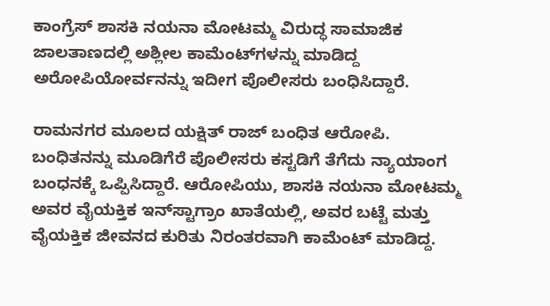ಕಾಂಗ್ರೆಸ್ ಶಾಸಕಿ ನಯನಾ ಮೋಟಮ್ಮ ವಿರುದ್ಧ ಸಾಮಾಜಿಕ ಜಾಲತಾಣದಲ್ಲಿ ಅಶ್ಲೀಲ ಕಾಮೆಂಟ್‌ಗಳನ್ನು ಮಾಡಿದ್ದ ಅರೋಪಿಯೋರ್ವನನ್ನು ಇದೀಗ ಪೊಲೀಸರು ಬಂಧಿಸಿದ್ದಾರೆ.

ರಾಮನಗರ ಮೂಲದ ಯಕ್ಷಿತ್ ರಾಜ್ ಬಂಧಿತ ಆರೋಪಿ. ಬಂಧಿತನನ್ನು ಮೂಡಿಗೆರೆ ಪೊಲೀಸರು ಕಸ್ಟಡಿಗೆ ತೆಗೆದು ನ್ಯಾಯಾಂಗ ಬಂಧನಕ್ಕೆ ಒಪ್ಪಿಸಿದ್ದಾರೆ. ಆರೋಪಿಯು, ಶಾಸಕಿ ನಯನಾ ಮೋಟಮ್ಮ ಅವರ ವೈಯಕ್ತಿಕ ಇನ್‌ಸ್ಟಾಗ್ರಾಂ ಖಾತೆಯಲ್ಲಿ, ಅವರ ಬಟ್ಟೆ ಮತ್ತು ವೈಯಕ್ತಿಕ ಜೀವನದ ಕುರಿತು ನಿರಂತರವಾಗಿ ಕಾಮೆಂಟ್ ಮಾಡಿದ್ದ.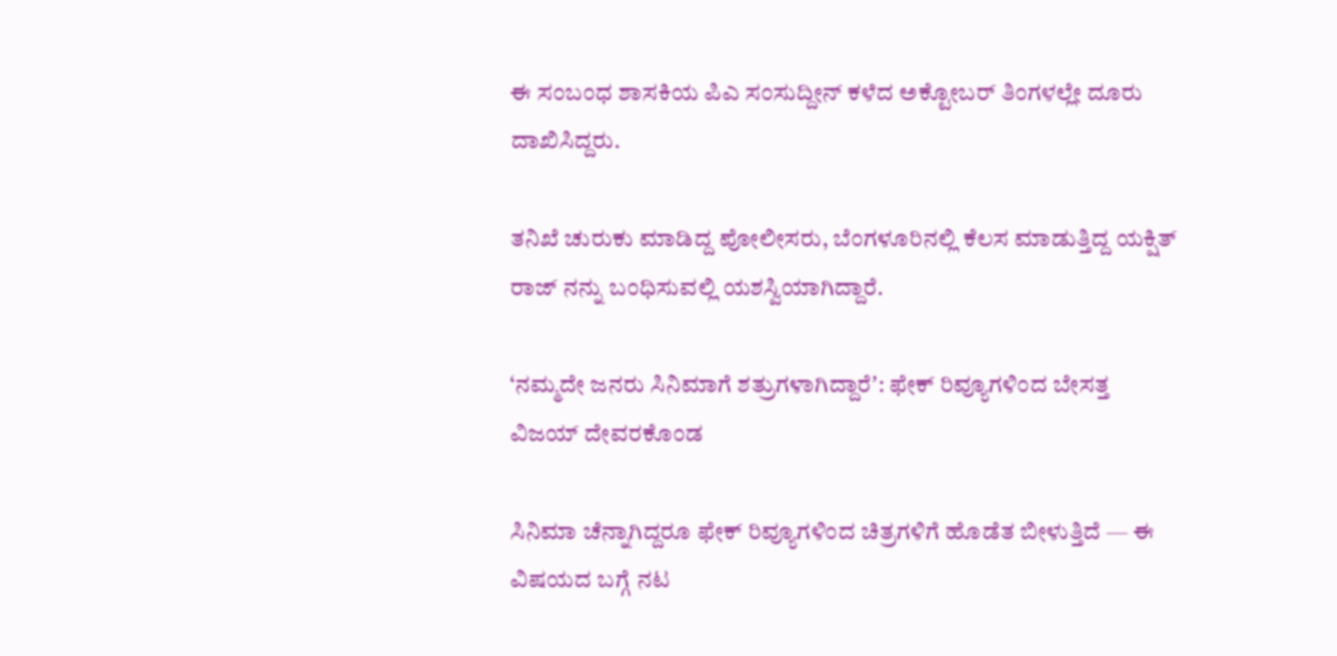ಈ ಸಂಬಂಧ ಶಾಸಕಿಯ ಪಿಎ ಸಂಸುದ್ದೀನ್ ಕಳೆದ ಅಕ್ಟೋಬರ್ ತಿಂಗಳಲ್ಲೇ ದೂರು ದಾಖಿಸಿದ್ದರು.

ತನಿಖೆ ಚುರುಕು ಮಾಡಿದ್ದ ಪೋಲೀಸರು, ಬೆಂಗಳೂರಿನಲ್ಲಿ ಕೆಲಸ ಮಾಡುತ್ತಿದ್ದ ಯಕ್ಷಿತ್ ರಾಜ್‌ ನನ್ನು ಬಂಧಿಸುವಲ್ಲಿ ಯಶಸ್ವಿಯಾಗಿದ್ದಾರೆ.

‘ನಮ್ಮದೇ ಜನರು ಸಿನಿಮಾಗೆ ಶತ್ರುಗಳಾಗಿದ್ದಾರೆʼ: ಫೇಕ್ ರಿವ್ಯೂಗಳಿಂದ ಬೇಸತ್ತ ವಿಜಯ್ ದೇವರಕೊಂಡ

ಸಿನಿಮಾ ಚೆನ್ನಾಗಿದ್ದರೂ ಫೇಕ್ ರಿವ್ಯೂಗಳಿಂದ ಚಿತ್ರಗಳಿಗೆ ಹೊಡೆತ ಬೀಳುತ್ತಿದೆ — ಈ ವಿಷಯದ ಬಗ್ಗೆ ನಟ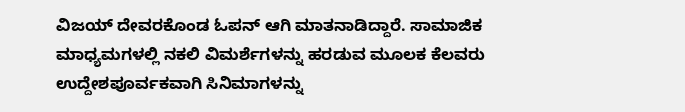ವಿಜಯ್ ದೇವರಕೊಂಡ ಓಪನ್ ಆಗಿ ಮಾತನಾಡಿದ್ದಾರೆ. ಸಾಮಾಜಿಕ ಮಾಧ್ಯಮಗಳಲ್ಲಿ ನಕಲಿ ವಿಮರ್ಶೆಗಳನ್ನು ಹರಡುವ ಮೂಲಕ ಕೆಲವರು ಉದ್ದೇಶಪೂರ್ವಕವಾಗಿ ಸಿನಿಮಾಗಳನ್ನು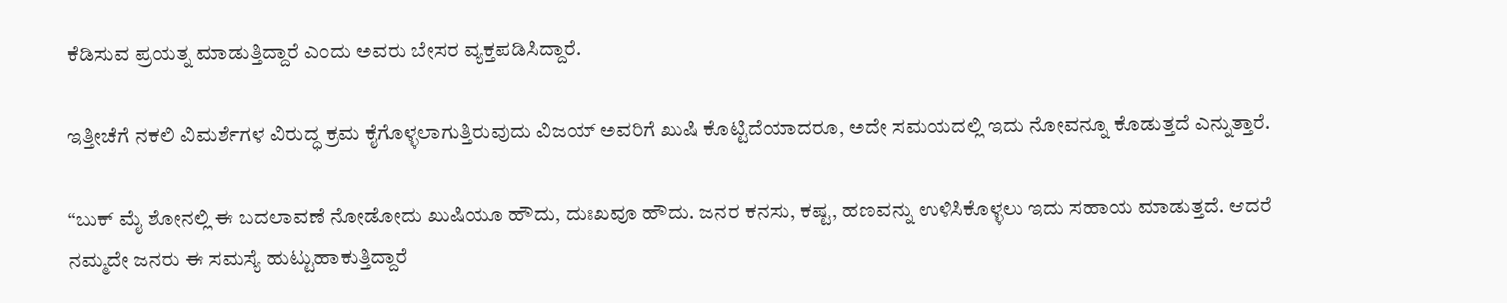ಕೆಡಿಸುವ ಪ್ರಯತ್ನ ಮಾಡುತ್ತಿದ್ದಾರೆ ಎಂದು ಅವರು ಬೇಸರ ವ್ಯಕ್ತಪಡಿಸಿದ್ದಾರೆ.

ಇತ್ತೀಚೆಗೆ ನಕಲಿ ವಿಮರ್ಶೆಗಳ ವಿರುದ್ಧ ಕ್ರಮ ಕೈಗೊಳ್ಳಲಾಗುತ್ತಿರುವುದು ವಿಜಯ್ ಅವರಿಗೆ ಖುಷಿ ಕೊಟ್ಟಿದೆಯಾದರೂ, ಅದೇ ಸಮಯದಲ್ಲಿ ಇದು ನೋವನ್ನೂ ಕೊಡುತ್ತದೆ ಎನ್ನುತ್ತಾರೆ.

“ಬುಕ್ ಮೈ ಶೋನಲ್ಲಿ ಈ ಬದಲಾವಣೆ ನೋಡೋದು ಖುಷಿಯೂ ಹೌದು, ದುಃಖವೂ ಹೌದು. ಜನರ ಕನಸು, ಕಷ್ಟ, ಹಣವನ್ನು ಉಳಿಸಿಕೊಳ್ಳಲು ಇದು ಸಹಾಯ ಮಾಡುತ್ತದೆ. ಆದರೆ ನಮ್ಮದೇ ಜನರು ಈ ಸಮಸ್ಯೆ ಹುಟ್ಟುಹಾಕುತ್ತಿದ್ದಾರೆ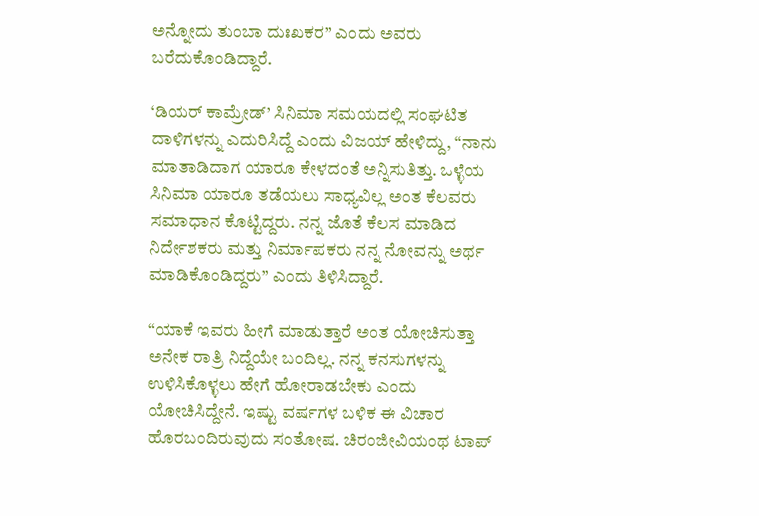ಅನ್ನೋದು ತುಂಬಾ ದುಃಖಕರ” ಎಂದು ಅವರು ಬರೆದುಕೊಂಡಿದ್ದಾರೆ.

‘ಡಿಯರ್ ಕಾಮ್ರೇಡ್’ ಸಿನಿಮಾ ಸಮಯದಲ್ಲಿ ಸಂಘಟಿತ ದಾಳಿಗಳನ್ನು ಎದುರಿಸಿದ್ದೆ ಎಂದು ವಿಜಯ್ ಹೇಳಿದ್ದು, “ನಾನು ಮಾತಾಡಿದಾಗ ಯಾರೂ ಕೇಳದಂತೆ ಅನ್ನಿಸುತಿತ್ತು. ಒಳ್ಳೆಯ ಸಿನಿಮಾ ಯಾರೂ ತಡೆಯಲು ಸಾಧ್ಯವಿಲ್ಲ ಅಂತ ಕೆಲವರು ಸಮಾಧಾನ ಕೊಟ್ಟಿದ್ದರು. ನನ್ನ ಜೊತೆ ಕೆಲಸ ಮಾಡಿದ ನಿರ್ದೇಶಕರು ಮತ್ತು ನಿರ್ಮಾಪಕರು ನನ್ನ ನೋವನ್ನು ಅರ್ಥ ಮಾಡಿಕೊಂಡಿದ್ದರು” ಎಂದು ತಿಳಿಸಿದ್ದಾರೆ.

“ಯಾಕೆ ಇವರು ಹೀಗೆ ಮಾಡುತ್ತಾರೆ ಅಂತ ಯೋಚಿಸುತ್ತಾ ಅನೇಕ ರಾತ್ರಿ ನಿದ್ದೆಯೇ ಬಂದಿಲ್ಲ. ನನ್ನ ಕನಸುಗಳನ್ನು ಉಳಿಸಿಕೊಳ್ಳಲು ಹೇಗೆ ಹೋರಾಡಬೇಕು ಎಂದು ಯೋಚಿಸಿದ್ದೇನೆ. ಇಷ್ಟು ವರ್ಷಗಳ ಬಳಿಕ ಈ ವಿಚಾರ ಹೊರಬಂದಿರುವುದು ಸಂತೋಷ. ಚಿರಂಜೀವಿಯಂಥ ಟಾಪ್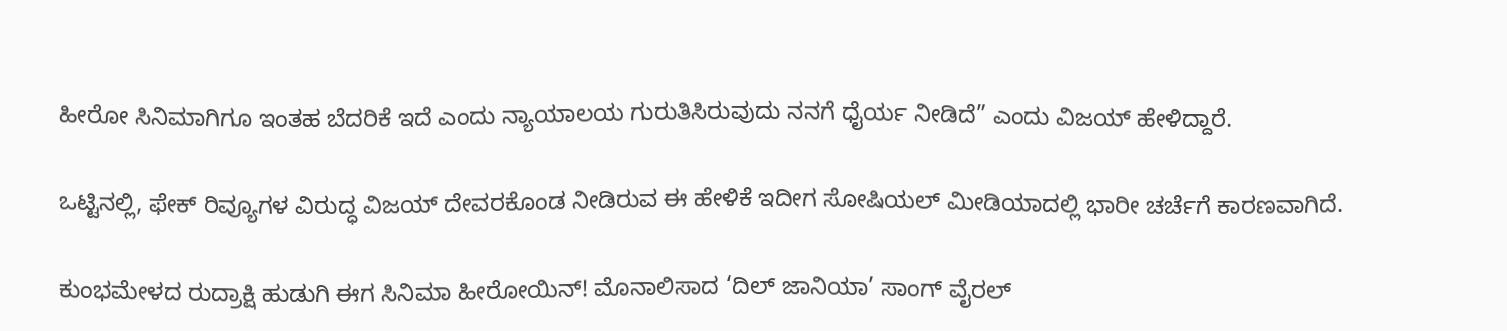ಹೀರೋ ಸಿನಿಮಾಗಿಗೂ ಇಂತಹ ಬೆದರಿಕೆ ಇದೆ ಎಂದು ನ್ಯಾಯಾಲಯ ಗುರುತಿಸಿರುವುದು ನನಗೆ ಧೈರ್ಯ ನೀಡಿದೆ” ಎಂದು ವಿಜಯ್ ಹೇಳಿದ್ದಾರೆ.

ಒಟ್ಟಿನಲ್ಲಿ, ಫೇಕ್ ರಿವ್ಯೂಗಳ ವಿರುದ್ಧ ವಿಜಯ್ ದೇವರಕೊಂಡ ನೀಡಿರುವ ಈ ಹೇಳಿಕೆ ಇದೀಗ ಸೋಷಿಯಲ್ ಮೀಡಿಯಾದಲ್ಲಿ ಭಾರೀ ಚರ್ಚೆಗೆ ಕಾರಣವಾಗಿದೆ.

ಕುಂಭಮೇಳದ ರುದ್ರಾಕ್ಷಿ ಹುಡುಗಿ ಈಗ ಸಿನಿಮಾ ಹೀರೋಯಿನ್! ಮೊನಾಲಿಸಾದ ‘ದಿಲ್ ಜಾನಿಯಾ’ ಸಾಂಗ್ ವೈರಲ್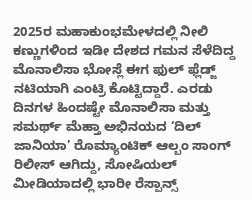2025ರ ಮಹಾಕುಂಭಮೇಳದಲ್ಲಿ ನೀಲಿ ಕಣ್ಣುಗಳಿಂದ ಇಡೀ ದೇಶದ ಗಮನ ಸೆಳೆದಿದ್ದ ಮೊನಾಲಿಸಾ ಭೋಸ್ಲೆ ಈಗ ಫುಲ್‌ ಫ್ಲೆಡ್ಜ್ ನಟಿಯಾಗಿ ಎಂಟ್ರಿ ಕೊಟ್ಟಿದ್ದಾರೆ. ಎರಡು ದಿನಗಳ ಹಿಂದಷ್ಟೇ ಮೊನಾಲಿಸಾ ಮತ್ತು ಸಮರ್ಥ್ ಮೆಹ್ತಾ ಅಭಿನಯದ ‘ದಿಲ್ ಜಾನಿಯಾ’ ರೊಮ್ಯಾಂಟಿಕ್ ಆಲ್ಬಂ ಸಾಂಗ್ ರಿಲೀಸ್ ಆಗಿದ್ದು, ಸೋಷಿಯಲ್ ಮೀಡಿಯಾದಲ್ಲಿ ಭಾರೀ ರೆಸ್ಪಾನ್ಸ್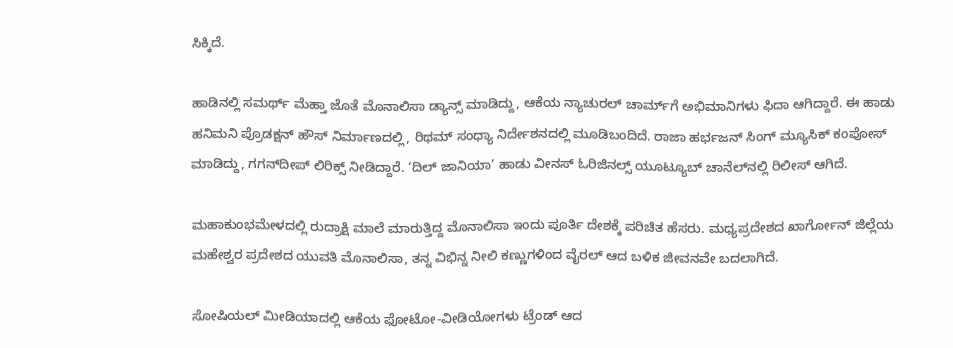ಸಿಕ್ಕಿದೆ.

ಹಾಡಿನಲ್ಲಿ ಸಮರ್ಥ್ ಮೆಹ್ತಾ ಜೊತೆ ಮೊನಾಲಿಸಾ ಡ್ಯಾನ್ಸ್ ಮಾಡಿದ್ದು, ಆಕೆಯ ನ್ಯಾಚುರಲ್ ಚಾರ್ಮ್‌ಗೆ ಅಭಿಮಾನಿಗಳು ಫಿದಾ ಆಗಿದ್ದಾರೆ. ಈ ಹಾಡು ಹನಿಮನಿ ಪ್ರೊಡಕ್ಷನ್ ಹೌಸ್ ನಿರ್ಮಾಣದಲ್ಲಿ, ರಿಥಮ್ ಸಂಧ್ಯಾ ನಿರ್ದೇಶನದಲ್ಲಿ ಮೂಡಿಬಂದಿದೆ. ರಾಜಾ ಹರ್ಭಜನ್ ಸಿಂಗ್ ಮ್ಯೂಸಿಕ್ ಕಂಪೋಸ್ ಮಾಡಿದ್ದು, ಗಗನ್‌ದೀಪ್ ಲಿರಿಕ್ಸ್ ನೀಡಿದ್ದಾರೆ. ‘ದಿಲ್ ಜಾನಿಯಾ’ ಹಾಡು ವೀನಸ್ ಓರಿಜಿನಲ್ಸ್ ಯೂಟ್ಯೂಬ್ ಚಾನೆಲ್‌ನಲ್ಲಿ ರಿಲೀಸ್ ಆಗಿದೆ.

ಮಹಾಕುಂಭಮೇಳದಲ್ಲಿ ರುದ್ರಾಕ್ಷಿ ಮಾಲೆ ಮಾರುತ್ತಿದ್ದ ಮೊನಾಲಿಸಾ ಇಂದು ಪೂರ್ತಿ ದೇಶಕ್ಕೆ ಪರಿಚಿತ ಹೆಸರು. ಮಧ್ಯಪ್ರದೇಶದ ಖಾರ್ಗೋನ್ ಜಿಲ್ಲೆಯ ಮಹೇಶ್ವರ ಪ್ರದೇಶದ ಯುವತಿ ಮೊನಾಲಿಸಾ, ತನ್ನ ವಿಭಿನ್ನ ನೀಲಿ ಕಣ್ಣುಗಳಿಂದ ವೈರಲ್ ಆದ ಬಳಿಕ ಜೀವನವೇ ಬದಲಾಗಿದೆ.

ಸೋಷಿಯಲ್ ಮೀಡಿಯಾದಲ್ಲಿ ಆಕೆಯ ಫೋಟೋ-ವೀಡಿಯೋಗಳು ಟ್ರೆಂಡ್ ಆದ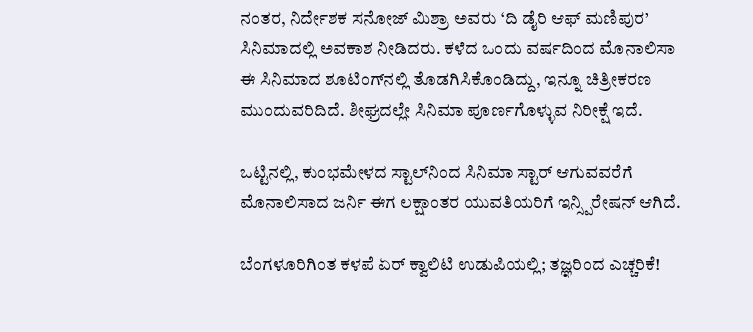ನಂತರ, ನಿರ್ದೇಶಕ ಸನೋಜ್ ಮಿಶ್ರಾ ಅವರು ‘ದಿ ಡೈರಿ ಆಫ್ ಮಣಿಪುರ’ ಸಿನಿಮಾದಲ್ಲಿ ಅವಕಾಶ ನೀಡಿದರು. ಕಳೆದ ಒಂದು ವರ್ಷದಿಂದ ಮೊನಾಲಿಸಾ ಈ ಸಿನಿಮಾದ ಶೂಟಿಂಗ್‌ನಲ್ಲಿ ತೊಡಗಿಸಿಕೊಂಡಿದ್ದು, ಇನ್ನೂ ಚಿತ್ರೀಕರಣ ಮುಂದುವರಿದಿದೆ. ಶೀಘ್ರದಲ್ಲೇ ಸಿನಿಮಾ ಪೂರ್ಣಗೊಳ್ಳುವ ನಿರೀಕ್ಷೆ ಇದೆ.

ಒಟ್ಟಿನಲ್ಲಿ, ಕುಂಭಮೇಳದ ಸ್ಟಾಲ್‌ನಿಂದ ಸಿನಿಮಾ ಸ್ಟಾರ್ ಆಗುವವರೆಗೆ ಮೊನಾಲಿಸಾದ ಜರ್ನಿ ಈಗ ಲಕ್ಷಾಂತರ ಯುವತಿಯರಿಗೆ ಇನ್ಸ್ಪಿರೇಷನ್ ಆಗಿದೆ.

ಬೆಂಗಳೂರಿಗಿಂತ ಕಳಪೆ ಏರ್ ಕ್ವಾಲಿಟಿ ಉಡುಪಿಯಲ್ಲಿ; ತಜ್ಞರಿಂದ ಎಚ್ಚರಿಕೆ!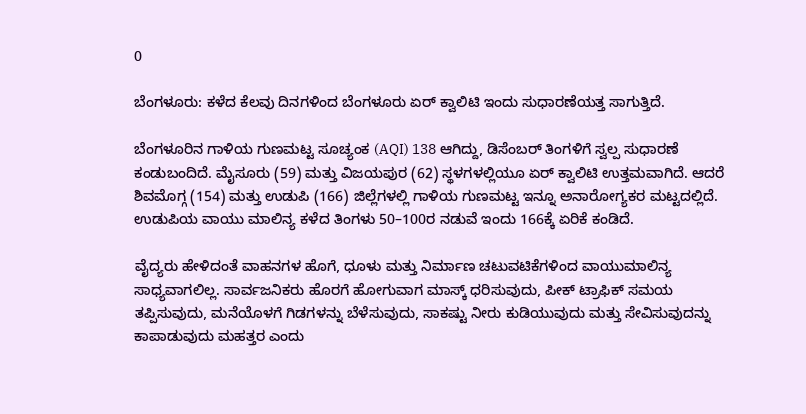0

ಬೆಂಗಳೂರು: ಕಳೆದ ಕೆಲವು ದಿನಗಳಿಂದ ಬೆಂಗಳೂರು ಏರ್ ಕ್ವಾಲಿಟಿ ಇಂದು ಸುಧಾರಣೆಯತ್ತ ಸಾಗುತ್ತಿದೆ.

ಬೆಂಗಳೂರಿನ ಗಾಳಿಯ ಗುಣಮಟ್ಟ ಸೂಚ್ಯಂಕ (AQI) 138 ಆಗಿದ್ದು, ಡಿಸೆಂಬರ್ ತಿಂಗಳಿಗೆ ಸ್ವಲ್ಪ ಸುಧಾರಣೆ ಕಂಡುಬಂದಿದೆ. ಮೈಸೂರು (59) ಮತ್ತು ವಿಜಯಪುರ (62) ಸ್ಥಳಗಳಲ್ಲಿಯೂ ಏರ್ ಕ್ವಾಲಿಟಿ ಉತ್ತಮವಾಗಿದೆ. ಆದರೆ ಶಿವಮೊಗ್ಗ (154) ಮತ್ತು ಉಡುಪಿ (166) ಜಿಲ್ಲೆಗಳಲ್ಲಿ ಗಾಳಿಯ ಗುಣಮಟ್ಟ ಇನ್ನೂ ಅನಾರೋಗ್ಯಕರ ಮಟ್ಟದಲ್ಲಿದೆ. ಉಡುಪಿಯ ವಾಯು ಮಾಲಿನ್ಯ ಕಳೆದ ತಿಂಗಳು 50–100ರ ನಡುವೆ ಇಂದು 166ಕ್ಕೆ ಏರಿಕೆ ಕಂಡಿದೆ.

ವೈದ್ಯರು ಹೇಳಿದಂತೆ ವಾಹನಗಳ ಹೊಗೆ, ಧೂಳು ಮತ್ತು ನಿರ್ಮಾಣ ಚಟುವಟಿಕೆಗಳಿಂದ ವಾಯುಮಾಲಿನ್ಯ ಸಾಧ್ಯವಾಗಲಿಲ್ಲ. ಸಾರ್ವಜನಿಕರು ಹೊರಗೆ ಹೋಗುವಾಗ ಮಾಸ್ಕ್ ಧರಿಸುವುದು, ಪೀಕ್ ಟ್ರಾಫಿಕ್ ಸಮಯ ತಪ್ಪಿಸುವುದು, ಮನೆಯೊಳಗೆ ಗಿಡಗಳನ್ನು ಬೆಳೆಸುವುದು, ಸಾಕಷ್ಟು ನೀರು ಕುಡಿಯುವುದು ಮತ್ತು ಸೇವಿಸುವುದನ್ನು ಕಾಪಾಡುವುದು ಮಹತ್ತರ ಎಂದು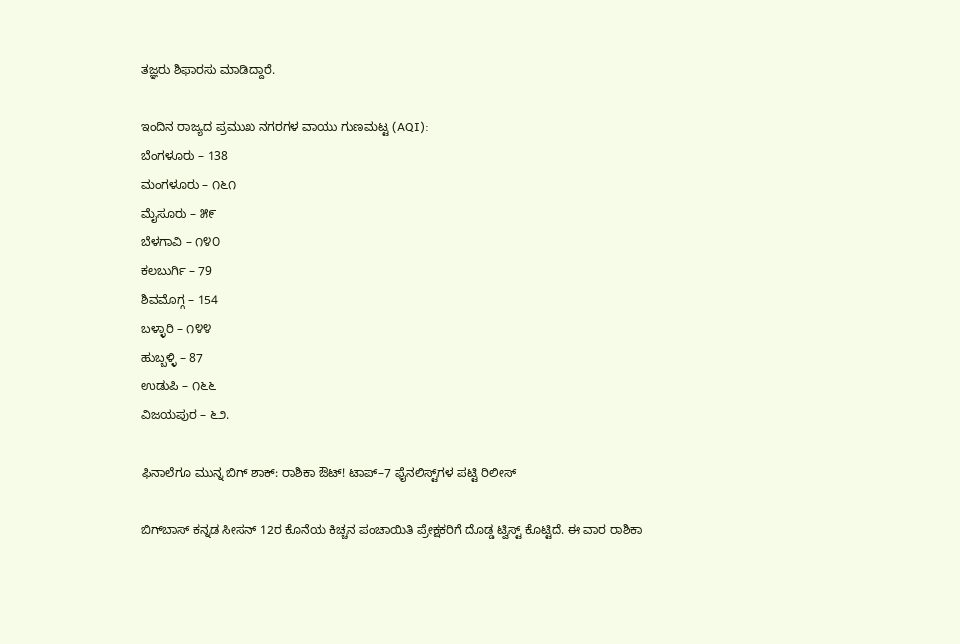ತಜ್ಞರು ಶಿಫಾರಸು ಮಾಡಿದ್ದಾರೆ.

ಇಂದಿನ ರಾಜ್ಯದ ಪ್ರಮುಖ ನಗರಗಳ ವಾಯು ಗುಣಮಟ್ಟ (AQI):
ಬೆಂಗಳೂರು – 138
ಮಂಗಳೂರು – ೧೬೧
ಮೈಸೂರು – ೫೯
ಬೆಳಗಾವಿ – ೧೪೦
ಕಲಬುರ್ಗಿ – 79
ಶಿವಮೊಗ್ಗ – 154
ಬಳ್ಳಾರಿ – ೧೪೪
ಹುಬ್ಬಳ್ಳಿ – 87
ಉಡುಪಿ – ೧೬೬
ವಿಜಯಪುರ – ೬೨.

ಫಿನಾಲೆಗೂ ಮುನ್ನ ಬಿಗ್ ಶಾಕ್: ರಾಶಿಕಾ ಔಟ್! ಟಾಪ್–7 ಫೈನಲಿಸ್ಟ್‌ಗಳ ಪಟ್ಟಿ ರಿಲೀಸ್

ಬಿಗ್‌ಬಾಸ್ ಕನ್ನಡ ಸೀಸನ್ 12ರ ಕೊನೆಯ ಕಿಚ್ಚನ ಪಂಚಾಯಿತಿ ಪ್ರೇಕ್ಷಕರಿಗೆ ದೊಡ್ಡ ಟ್ವಿಸ್ಟ್ ಕೊಟ್ಟಿದೆ. ಈ ವಾರ ರಾಶಿಕಾ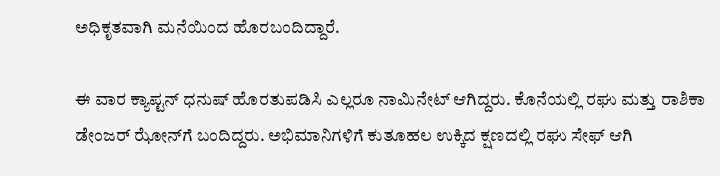ಅಧಿಕೃತವಾಗಿ ಮನೆಯಿಂದ ಹೊರಬಂದಿದ್ದಾರೆ.

ಈ ವಾರ ಕ್ಯಾಪ್ಟನ್ ಧನುಷ್ ಹೊರತುಪಡಿಸಿ ಎಲ್ಲರೂ ನಾಮಿನೇಟ್ ಆಗಿದ್ದರು. ಕೊನೆಯಲ್ಲಿ ರಘು ಮತ್ತು ರಾಶಿಕಾ ಡೇಂಜರ್ ಝೋನ್‌ಗೆ ಬಂದಿದ್ದರು. ಅಭಿಮಾನಿಗಳಿಗೆ ಕುತೂಹಲ ಉಕ್ಕಿದ ಕ್ಷಣದಲ್ಲಿ ರಘು ಸೇಫ್ ಆಗಿ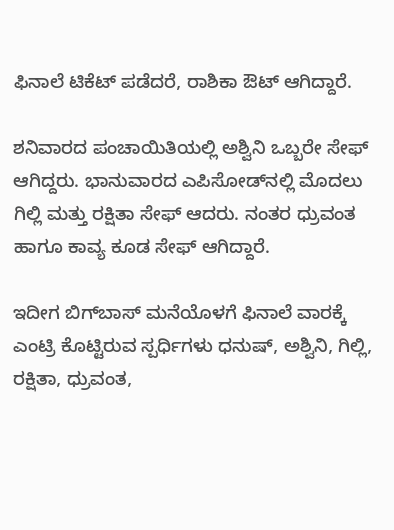ಫಿನಾಲೆ ಟಿಕೆಟ್ ಪಡೆದರೆ, ರಾಶಿಕಾ ಔಟ್ ಆಗಿದ್ದಾರೆ.

ಶನಿವಾರದ ಪಂಚಾಯಿತಿಯಲ್ಲಿ ಅಶ್ವಿನಿ ಒಬ್ಬರೇ ಸೇಫ್ ಆಗಿದ್ದರು. ಭಾನುವಾರದ ಎಪಿಸೋಡ್‌ನಲ್ಲಿ ಮೊದಲು ಗಿಲ್ಲಿ ಮತ್ತು ರಕ್ಷಿತಾ ಸೇಫ್ ಆದರು. ನಂತರ ಧ್ರುವಂತ ಹಾಗೂ ಕಾವ್ಯ ಕೂಡ ಸೇಫ್ ಆಗಿದ್ದಾರೆ.

ಇದೀಗ ಬಿಗ್‌ಬಾಸ್ ಮನೆಯೊಳಗೆ ಫಿನಾಲೆ ವಾರಕ್ಕೆ ಎಂಟ್ರಿ ಕೊಟ್ಟಿರುವ ಸ್ಪರ್ಧಿಗಳು ಧನುಷ್, ಅಶ್ವಿನಿ, ಗಿಲ್ಲಿ, ರಕ್ಷಿತಾ, ಧ್ರುವಂತ,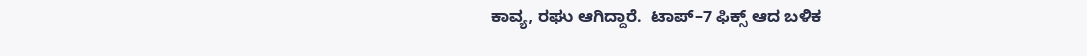ಕಾವ್ಯ, ರಘು ಆಗಿದ್ದಾರೆ.  ಟಾಪ್–7 ಫಿಕ್ಸ್ ಆದ ಬಳಿಕ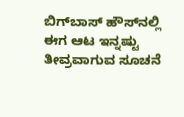ಬಿಗ್‌ಬಾಸ್ ಹೌಸ್‌ನಲ್ಲಿ ಈಗ ಆಟ ಇನ್ನಷ್ಟು ತೀವ್ರವಾಗುವ ಸೂಚನೆ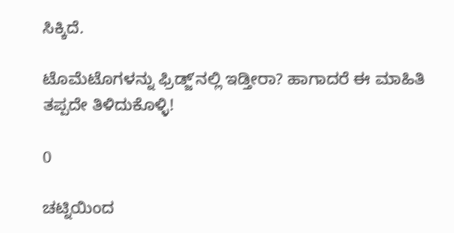ಸಿಕ್ಕಿದೆ.

ಟೊಮೆಟೊಗಳನ್ನು ಫ್ರಿಡ್ಜ್‌ʼನಲ್ಲಿ ಇಡ್ತೀರಾ? ಹಾಗಾದರೆ ಈ ಮಾಹಿತಿ ತಪ್ಪದೇ ತಿಳಿದುಕೊಳ್ಳಿ!

0

ಚಟ್ನಿಯಿಂದ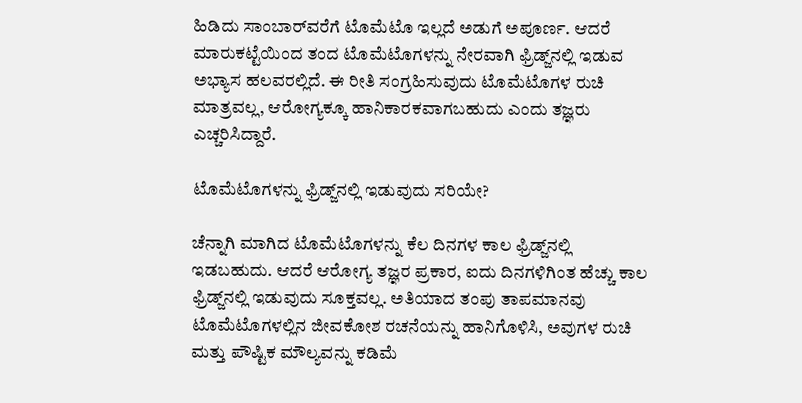ಹಿಡಿದು ಸಾಂಬಾರ್‌ವರೆಗೆ ಟೊಮೆಟೊ ಇಲ್ಲದೆ ಅಡುಗೆ ಅಪೂರ್ಣ. ಆದರೆ ಮಾರುಕಟ್ಟೆಯಿಂದ ತಂದ ಟೊಮೆಟೊಗಳನ್ನು ನೇರವಾಗಿ ಫ್ರಿಡ್ಜ್‌ನಲ್ಲಿ ಇಡುವ ಅಭ್ಯಾಸ ಹಲವರಲ್ಲಿದೆ. ಈ ರೀತಿ ಸಂಗ್ರಹಿಸುವುದು ಟೊಮೆಟೊಗಳ ರುಚಿ ಮಾತ್ರವಲ್ಲ, ಆರೋಗ್ಯಕ್ಕೂ ಹಾನಿಕಾರಕವಾಗಬಹುದು ಎಂದು ತಜ್ಞರು ಎಚ್ಚರಿಸಿದ್ದಾರೆ.

ಟೊಮೆಟೊಗಳನ್ನು ಫ್ರಿಡ್ಜ್‌ನಲ್ಲಿ ಇಡುವುದು ಸರಿಯೇ?

ಚೆನ್ನಾಗಿ ಮಾಗಿದ ಟೊಮೆಟೊಗಳನ್ನು ಕೆಲ ದಿನಗಳ ಕಾಲ ಫ್ರಿಡ್ಜ್‌ನಲ್ಲಿ ಇಡಬಹುದು. ಆದರೆ ಆರೋಗ್ಯ ತಜ್ಞರ ಪ್ರಕಾರ, ಐದು ದಿನಗಳಿಗಿಂತ ಹೆಚ್ಚು ಕಾಲ ಫ್ರಿಡ್ಜ್‌ನಲ್ಲಿ ಇಡುವುದು ಸೂಕ್ತವಲ್ಲ. ಅತಿಯಾದ ತಂಪು ತಾಪಮಾನವು ಟೊಮೆಟೊಗಳಲ್ಲಿನ ಜೀವಕೋಶ ರಚನೆಯನ್ನು ಹಾನಿಗೊಳಿಸಿ, ಅವುಗಳ ರುಚಿ ಮತ್ತು ಪೌಷ್ಟಿಕ ಮೌಲ್ಯವನ್ನು ಕಡಿಮೆ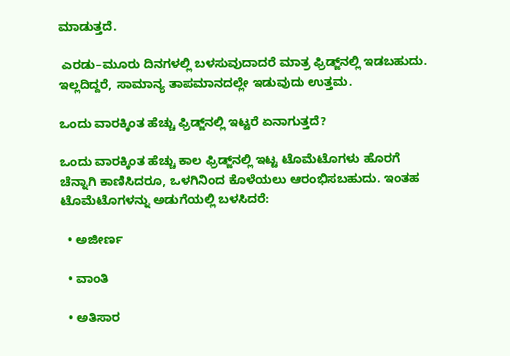ಮಾಡುತ್ತದೆ.

 ಎರಡು–ಮೂರು ದಿನಗಳಲ್ಲಿ ಬಳಸುವುದಾದರೆ ಮಾತ್ರ ಫ್ರಿಡ್ಜ್‌ನಲ್ಲಿ ಇಡಬಹುದು. ಇಲ್ಲದಿದ್ದರೆ, ಸಾಮಾನ್ಯ ತಾಪಮಾನದಲ್ಲೇ ಇಡುವುದು ಉತ್ತಮ.

ಒಂದು ವಾರಕ್ಕಿಂತ ಹೆಚ್ಚು ಫ್ರಿಡ್ಜ್‌ನಲ್ಲಿ ಇಟ್ಟರೆ ಏನಾಗುತ್ತದೆ?

ಒಂದು ವಾರಕ್ಕಿಂತ ಹೆಚ್ಚು ಕಾಲ ಫ್ರಿಡ್ಜ್‌ನಲ್ಲಿ ಇಟ್ಟ ಟೊಮೆಟೊಗಳು ಹೊರಗೆ ಚೆನ್ನಾಗಿ ಕಾಣಿಸಿದರೂ, ಒಳಗಿನಿಂದ ಕೊಳೆಯಲು ಆರಂಭಿಸಬಹುದು. ಇಂತಹ ಟೊಮೆಟೊಗಳನ್ನು ಅಡುಗೆಯಲ್ಲಿ ಬಳಸಿದರೆ:

  • ಅಜೀರ್ಣ

  • ವಾಂತಿ

  • ಅತಿಸಾರ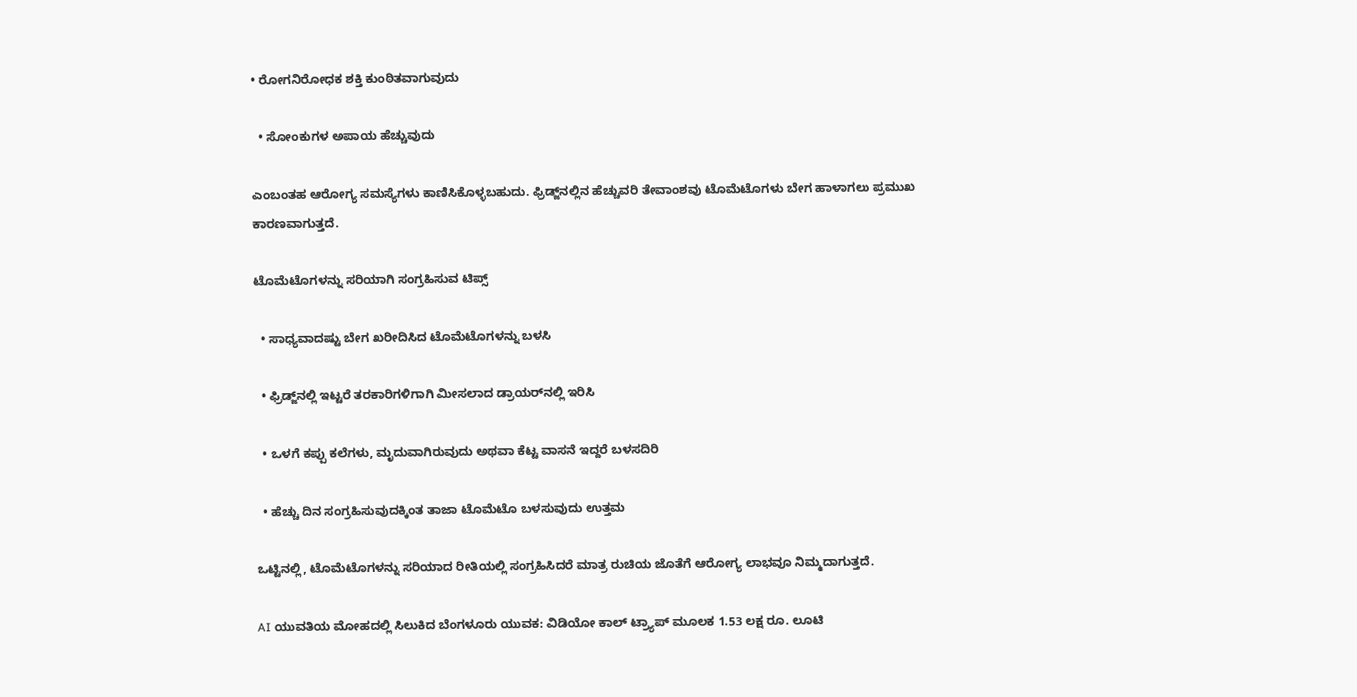• ರೋಗನಿರೋಧಕ ಶಕ್ತಿ ಕುಂಠಿತವಾಗುವುದು

  • ಸೋಂಕುಗಳ ಅಪಾಯ ಹೆಚ್ಚುವುದು

ಎಂಬಂತಹ ಆರೋಗ್ಯ ಸಮಸ್ಯೆಗಳು ಕಾಣಿಸಿಕೊಳ್ಳಬಹುದು. ಫ್ರಿಡ್ಜ್‌ನಲ್ಲಿನ ಹೆಚ್ಚುವರಿ ತೇವಾಂಶವು ಟೊಮೆಟೊಗಳು ಬೇಗ ಹಾಳಾಗಲು ಪ್ರಮುಖ ಕಾರಣವಾಗುತ್ತದೆ.

ಟೊಮೆಟೊಗಳನ್ನು ಸರಿಯಾಗಿ ಸಂಗ್ರಹಿಸುವ ಟಿಪ್ಸ್

  • ಸಾಧ್ಯವಾದಷ್ಟು ಬೇಗ ಖರೀದಿಸಿದ ಟೊಮೆಟೊಗಳನ್ನು ಬಳಸಿ

  • ಫ್ರಿಡ್ಜ್‌ನಲ್ಲಿ ಇಟ್ಟರೆ ತರಕಾರಿಗಳಿಗಾಗಿ ಮೀಸಲಾದ ಡ್ರಾಯರ್‌ನಲ್ಲಿ ಇರಿಸಿ

  • ಒಳಗೆ ಕಪ್ಪು ಕಲೆಗಳು, ಮೃದುವಾಗಿರುವುದು ಅಥವಾ ಕೆಟ್ಟ ವಾಸನೆ ಇದ್ದರೆ ಬಳಸದಿರಿ

  • ಹೆಚ್ಚು ದಿನ ಸಂಗ್ರಹಿಸುವುದಕ್ಕಿಂತ ತಾಜಾ ಟೊಮೆಟೊ ಬಳಸುವುದು ಉತ್ತಮ

ಒಟ್ಟಿನಲ್ಲಿ, ಟೊಮೆಟೊಗಳನ್ನು ಸರಿಯಾದ ರೀತಿಯಲ್ಲಿ ಸಂಗ್ರಹಿಸಿದರೆ ಮಾತ್ರ ರುಚಿಯ ಜೊತೆಗೆ ಆರೋಗ್ಯ ಲಾಭವೂ ನಿಮ್ಮದಾಗುತ್ತದೆ.

AI ಯುವತಿಯ ಮೋಹದಲ್ಲಿ ಸಿಲುಕಿದ ಬೆಂಗಳೂರು ಯುವಕ: ವಿಡಿಯೋ ಕಾಲ್ ಟ್ರ್ಯಾಪ್ ಮೂಲಕ 1.53 ಲಕ್ಷ ರೂ. ಲೂಟಿ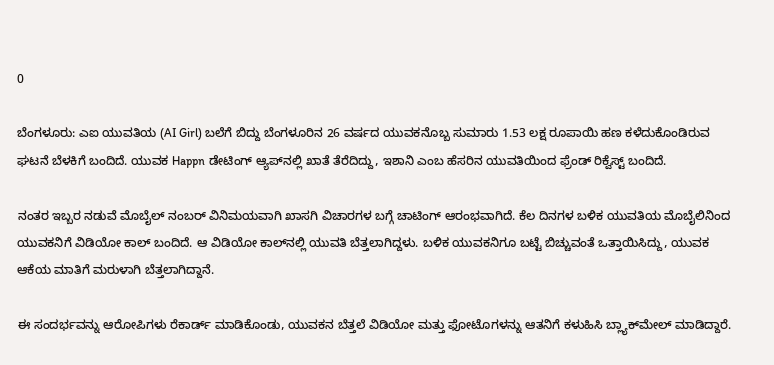0

ಬೆಂಗಳೂರು: ಎಐ ಯುವತಿಯ (AI Girl) ಬಲೆಗೆ ಬಿದ್ದು ಬೆಂಗಳೂರಿನ 26 ವರ್ಷದ ಯುವಕನೊಬ್ಬ ಸುಮಾರು 1.53 ಲಕ್ಷ ರೂಪಾಯಿ ಹಣ ಕಳೆದುಕೊಂಡಿರುವ ಘಟನೆ ಬೆಳಕಿಗೆ ಬಂದಿದೆ. ಯುವಕ Happn ಡೇಟಿಂಗ್ ಆ್ಯಪ್‌ನಲ್ಲಿ ಖಾತೆ ತೆರೆದಿದ್ದು, ಇಶಾನಿ ಎಂಬ ಹೆಸರಿನ ಯುವತಿಯಿಂದ ಫ್ರೆಂಡ್ ರಿಕ್ವೆಸ್ಟ್ ಬಂದಿದೆ.

ನಂತರ ಇಬ್ಬರ ನಡುವೆ ಮೊಬೈಲ್ ನಂಬರ್ ವಿನಿಮಯವಾಗಿ ಖಾಸಗಿ ವಿಚಾರಗಳ ಬಗ್ಗೆ ಚಾಟಿಂಗ್ ಆರಂಭವಾಗಿದೆ. ಕೆಲ ದಿನಗಳ ಬಳಿಕ ಯುವತಿಯ ಮೊಬೈಲಿನಿಂದ ಯುವಕನಿಗೆ ವಿಡಿಯೋ ಕಾಲ್ ಬಂದಿದೆ. ಆ ವಿಡಿಯೋ ಕಾಲ್‌ನಲ್ಲಿ ಯುವತಿ ಬೆತ್ತಲಾಗಿದ್ದಳು. ಬಳಿಕ ಯುವಕನಿಗೂ ಬಟ್ಟೆ ಬಿಚ್ಚುವಂತೆ ಒತ್ತಾಯಿಸಿದ್ದು, ಯುವಕ ಆಕೆಯ ಮಾತಿಗೆ ಮರುಳಾಗಿ ಬೆತ್ತಲಾಗಿದ್ದಾನೆ.

ಈ ಸಂದರ್ಭವನ್ನು ಆರೋಪಿಗಳು ರೆಕಾರ್ಡ್ ಮಾಡಿಕೊಂಡು, ಯುವಕನ ಬೆತ್ತಲೆ ವಿಡಿಯೋ ಮತ್ತು ಫೋಟೊಗಳನ್ನು ಆತನಿಗೆ ಕಳುಹಿಸಿ ಬ್ಲ್ಯಾಕ್‌ಮೇಲ್ ಮಾಡಿದ್ದಾರೆ.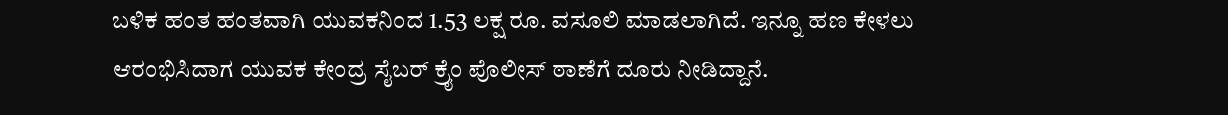ಬಳಿಕ ಹಂತ ಹಂತವಾಗಿ ಯುವಕನಿಂದ 1.53 ಲಕ್ಷ ರೂ. ವಸೂಲಿ ಮಾಡಲಾಗಿದೆ. ಇನ್ನೂ ಹಣ ಕೇಳಲು ಆರಂಭಿಸಿದಾಗ ಯುವಕ ಕೇಂದ್ರ ಸೈಬರ್ ಕ್ರೈಂ ಪೊಲೀಸ್ ಠಾಣೆಗೆ ದೂರು ನೀಡಿದ್ದಾನೆ.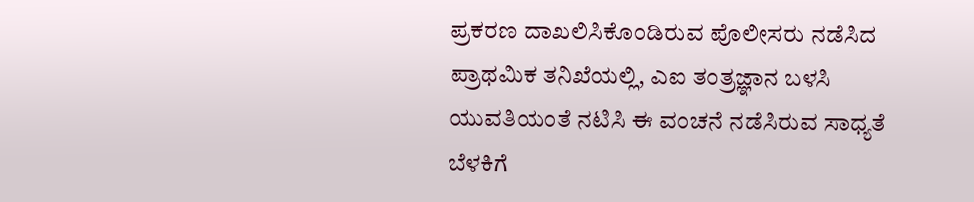ಪ್ರಕರಣ ದಾಖಲಿಸಿಕೊಂಡಿರುವ ಪೊಲೀಸರು ನಡೆಸಿದ ಪ್ರಾಥಮಿಕ ತನಿಖೆಯಲ್ಲಿ, ಎಐ ತಂತ್ರಜ್ಞಾನ ಬಳಸಿ ಯುವತಿಯಂತೆ ನಟಿಸಿ ಈ ವಂಚನೆ ನಡೆಸಿರುವ ಸಾಧ್ಯತೆ ಬೆಳಕಿಗೆ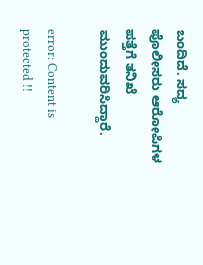ಬಂದಿದೆ. ಸದ್ಯ ಪೊಲೀಸರು ಆರೋಪಿಗಳ ಪತ್ತೆಗೆ ತನಿಖೆ ಮುಂದುವರಿಸಿದ್ದಾರೆ.

error: Content is protected !!